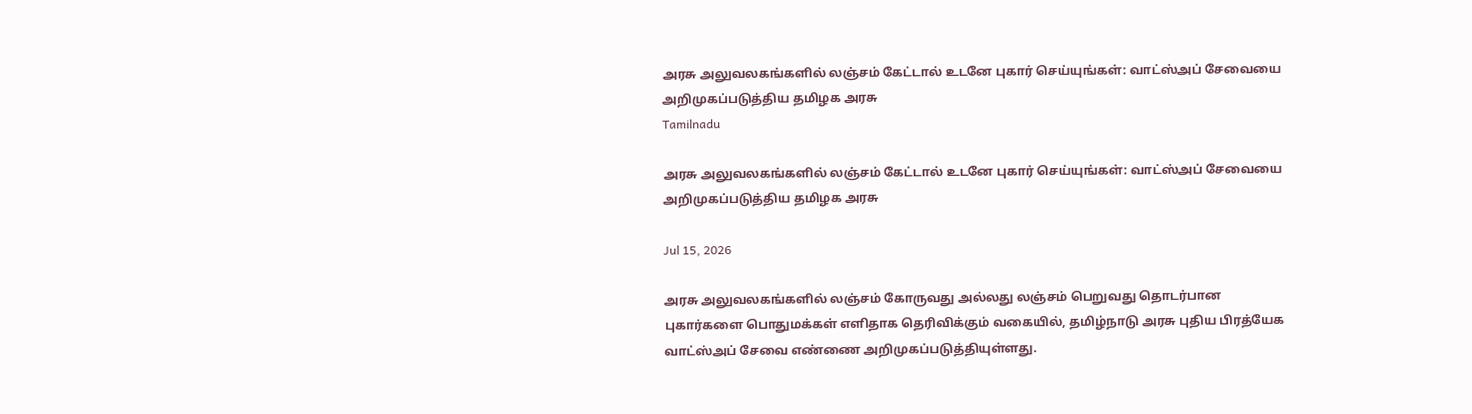அரசு அலுவலகங்களில் லஞ்சம் கேட்டால் உடனே புகார் செய்யுங்கள்: வாட்ஸ்அப் சேவையை அறிமுகப்படுத்திய தமிழக அரசு
Tamilnadu

அரசு அலுவலகங்களில் லஞ்சம் கேட்டால் உடனே புகார் செய்யுங்கள்: வாட்ஸ்அப் சேவையை அறிமுகப்படுத்திய தமிழக அரசு

Jul 15, 2026

அரசு அலுவலகங்களில் லஞ்சம் கோருவது அல்லது லஞ்சம் பெறுவது தொடர்பான புகார்களை பொதுமக்கள் எளிதாக தெரிவிக்கும் வகையில், தமிழ்நாடு அரசு புதிய பிரத்யேக வாட்ஸ்அப் சேவை எண்ணை அறிமுகப்படுத்தியுள்ளது.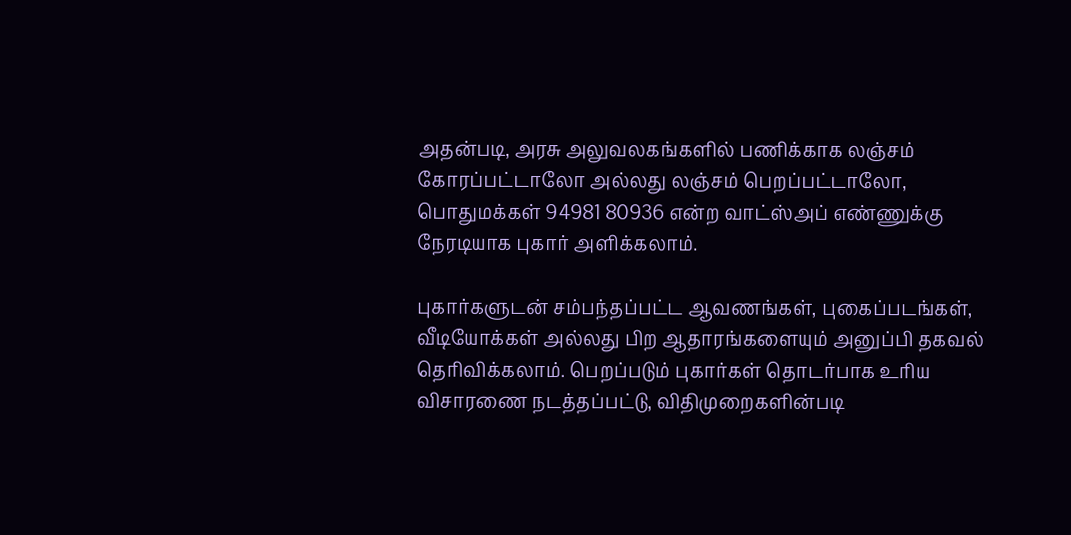அதன்படி, அரசு அலுவலகங்களில் பணிக்காக லஞ்சம் கோரப்பட்டாலோ அல்லது லஞ்சம் பெறப்பட்டாலோ, பொதுமக்கள் 94981 80936 என்ற வாட்ஸ்அப் எண்ணுக்கு நேரடியாக புகார் அளிக்கலாம்.

புகார்களுடன் சம்பந்தப்பட்ட ஆவணங்கள், புகைப்படங்கள், வீடியோக்கள் அல்லது பிற ஆதாரங்களையும் அனுப்பி தகவல் தெரிவிக்கலாம். பெறப்படும் புகார்கள் தொடர்பாக உரிய விசாரணை நடத்தப்பட்டு, விதிமுறைகளின்படி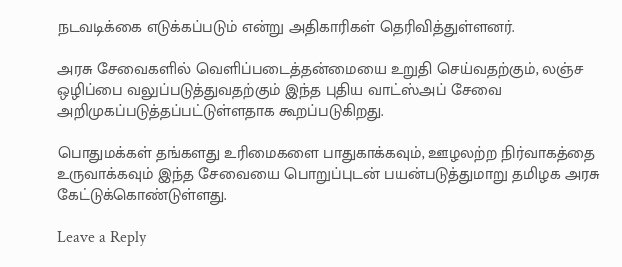நடவடிக்கை எடுக்கப்படும் என்று அதிகாரிகள் தெரிவித்துள்ளனர்.

அரசு சேவைகளில் வெளிப்படைத்தன்மையை உறுதி செய்வதற்கும், லஞ்ச ஒழிப்பை வலுப்படுத்துவதற்கும் இந்த புதிய வாட்ஸ்அப் சேவை அறிமுகப்படுத்தப்பட்டுள்ளதாக கூறப்படுகிறது.

பொதுமக்கள் தங்களது உரிமைகளை பாதுகாக்கவும், ஊழலற்ற நிர்வாகத்தை உருவாக்கவும் இந்த சேவையை பொறுப்புடன் பயன்படுத்துமாறு தமிழக அரசு கேட்டுக்கொண்டுள்ளது.

Leave a Reply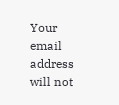Your email address will not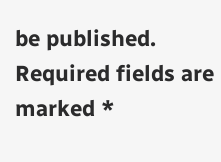be published. Required fields are marked *